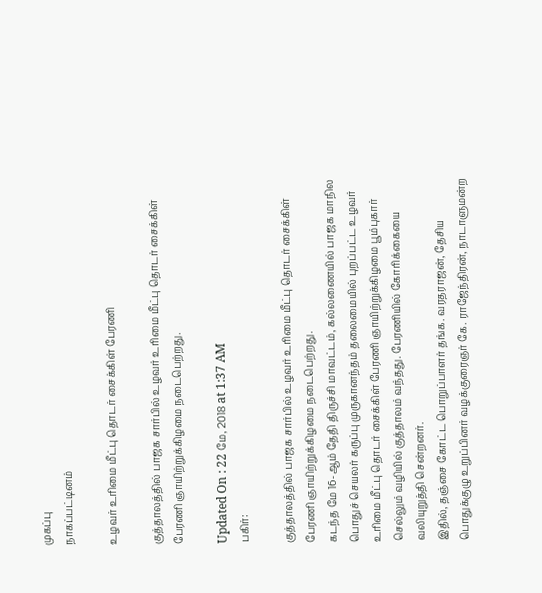முகப்பு
நாகப்பட்டினம்

உழவர் உரிமை மீட்பு தொடர் சைக்கிள் பேரணி

குத்தாலத்தில் பாஜக சார்பில் உழவர் உரிமை மீட்பு தொடர் சைக்கிள் பேரணி ஞாயிற்றுக்கிழமை நடைபெற்றது.

Updated On : 22 மே, 2018 at 1:37 AM
பகிர்:

குத்தாலத்தில் பாஜக சார்பில் உழவர் உரிமை மீட்பு தொடர் சைக்கிள் பேரணி ஞாயிற்றுக்கிழமை நடைபெற்றது.
கடந்த மே 16-ஆம் தேதி திருச்சி மாவட்டம், கல்லணையில் பாஜக மாநில பொதுச் செயலர் கருப்பு முருகானந்தம் தலைமையில் புறப்பட்ட உழவர் உரிமை மீட்பு தொடர் சைக்கிள் பேரணி ஞாயிற்றுக்கிழமை பூம்புகார் செல்லும் வழியில் குத்தாலம் வந்தது. பேரணியில் கோரிக்கையை வலியுறுத்தி சென்றனர்.
இதில், தஞ்சை கோட்ட பொறுப்பாளர் தங்க. வரதராஜன், தேசிய பொதுக்குழு உறுப்பினர் வழக்குரைஞர் கே. ராஜேந்திரன், நாடாளுமன்ற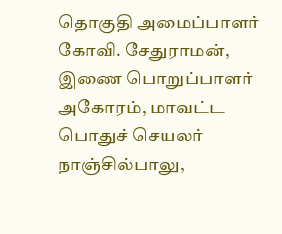தொகுதி அமைப்பாளர் கோவி. சேதுராமன், இணை பொறுப்பாளர் அகோரம், மாவட்ட பொதுச் செயலர் நாஞ்சில்பாலு,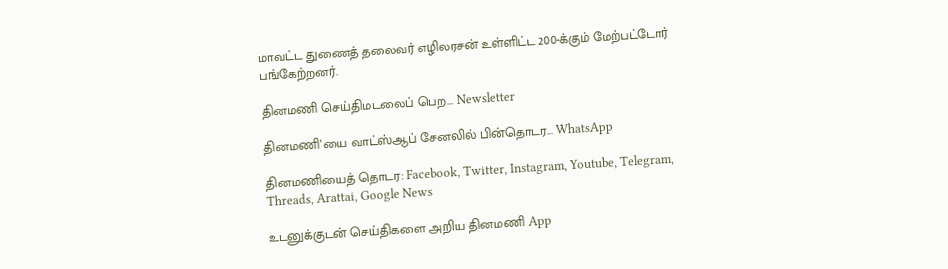மாவட்ட துணைத் தலைவர் எழிலரசன் உள்ளிட்ட 200-க்கும் மேற்பட்டோர் பங்கேற்றனர்.

தினமணி செய்திமடலைப் பெற... Newsletter

தினமணி'யை வாட்ஸ்ஆப் சேனலில் பின்தொடர... WhatsApp

தினமணியைத் தொடர: Facebook, Twitter, Instagram, Youtube, Telegram, Threads, Arattai, Google News

உடனுக்குடன் செய்திகளை அறிய தினமணி App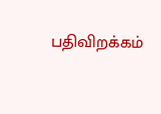பதிவிறக்கம்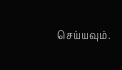செய்யவும்.